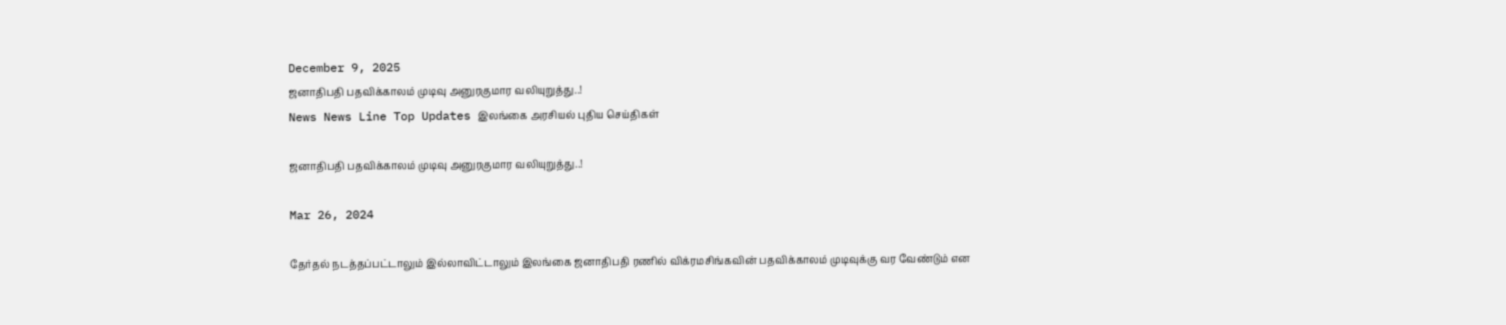December 9, 2025
ஜனாதிபதி பதவிக்காலம் முடிவு அனுரகுமார வலியுறுத்து..!
News News Line Top Updates இலங்கை அரசியல் புதிய செய்திகள்

ஜனாதிபதி பதவிக்காலம் முடிவு அனுரகுமார வலியுறுத்து..!

Mar 26, 2024

தேர்தல் நடத்தப்பட்டாலும் இல்லாவிட்டாலும் இலங்கை ஜனாதிபதி ரணில் விக்ரமசிங்கவின் பதவிக்காலம் முடிவுக்கு வர வேண்டும் என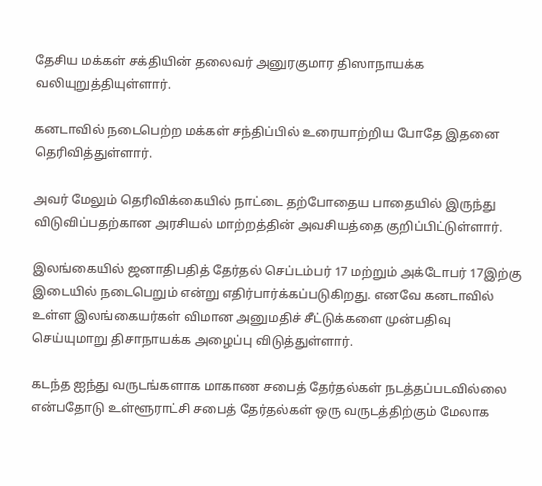தேசிய மக்கள் சக்தியின் தலைவர் அனுரகுமார திஸாநாயக்க வலியுறுத்தியுள்ளார்.

கனடாவில் நடைபெற்ற மக்கள் சந்திப்பில் உரையாற்றிய போதே இதனை தெரிவித்துள்ளார்.

அவர் மேலும் தெரிவிக்கையில் நாட்டை தற்போதைய பாதையில் இருந்து விடுவிப்பதற்கான அரசியல் மாற்றத்தின் அவசியத்தை குறிப்பிட்டுள்ளார்.

இலங்கையில் ஜனாதிபதித் தேர்தல் செப்டம்பர் 17 மற்றும் அக்டோபர் 17இற்கு இடையில் நடைபெறும் என்று எதிர்பார்க்கப்படுகிறது. எனவே கனடாவில் உள்ள இலங்கையர்கள் விமான அனுமதிச் சீட்டுக்களை முன்பதிவு செய்யுமாறு திசாநாயக்க அழைப்பு விடுத்துள்ளார்.

கடந்த ஐந்து வருடங்களாக மாகாண சபைத் தேர்தல்கள் நடத்தப்படவில்லை என்பதோடு உள்ளூராட்சி சபைத் தேர்தல்கள் ஒரு வருடத்திற்கும் மேலாக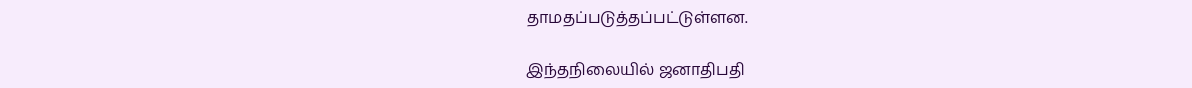தாமதப்படுத்தப்பட்டுள்ளன.

இந்தநிலையில் ஜனாதிபதி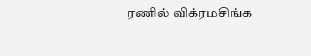ரணில் விக்ரமசிங்க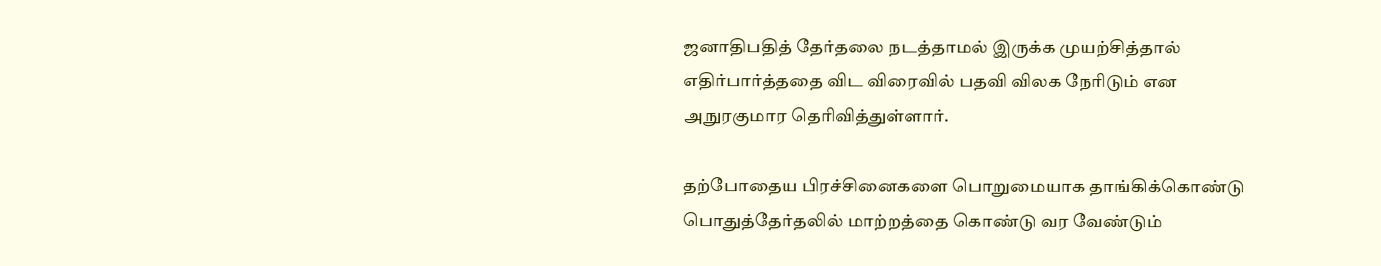ஜனாதிபதித் தேர்தலை நடத்தாமல் இருக்க முயற்சித்தால் எதிர்பார்த்ததை விட விரைவில் பதவி விலக நேரிடும் என அநுரகுமார தெரிவித்துள்ளார்.

தற்போதைய பிரச்சினைகளை பொறுமையாக தாங்கிக்கொண்டு பொதுத்தேர்தலில் மாற்றத்தை கொண்டு வர வேண்டும்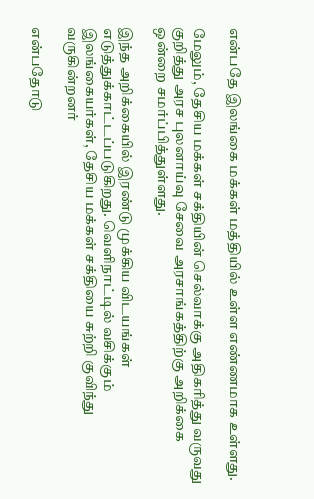என்பதே இலங்கை மக்கள் மத்தியில் உள்ள எண்ணமாக உள்ளது.

மேலும், தேசிய மக்கள் சக்தியின் செல்வாக்கு அதிகரித்து வருவது குறித்து அரச புலனாய்வு சேவை அரசாங்கத்திற்கு அறிக்கை ஒன்றை சமர்ப்பித்துள்ளது.

இந்த அறிக்கையில் இரண்டு முக்கிய விடயங்கள் எடுத்துக்காட்டப்படுகிறது. வெளிநாட்டில் வசிக்கும் இலங்கையர்கள், தேசிய மக்கள் சக்தியை சுற்றி குவிந்து வருகின்றனர்

என்பதோடு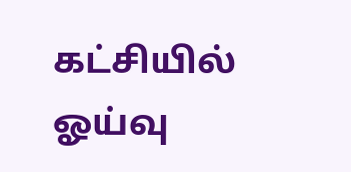கட்சியில் ஓய்வு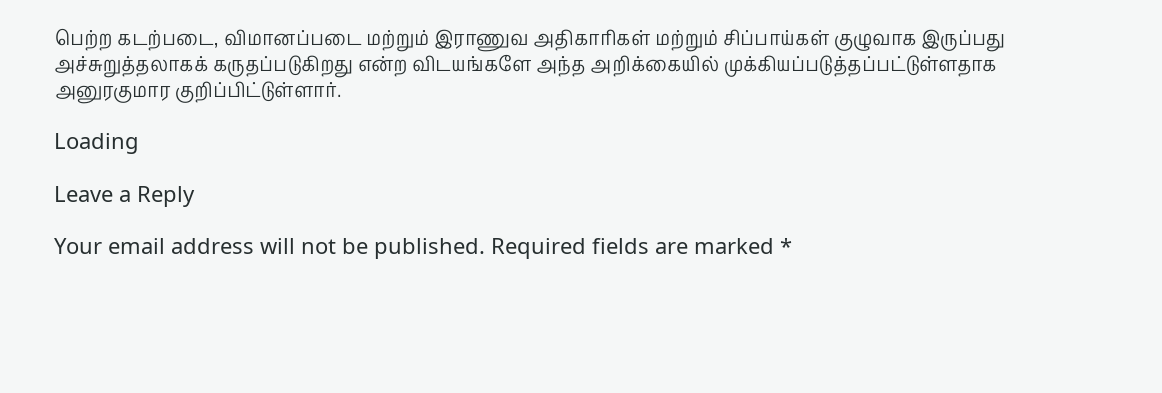பெற்ற கடற்படை, விமானப்படை மற்றும் இராணுவ அதிகாரிகள் மற்றும் சிப்பாய்கள் குழுவாக இருப்பது அச்சுறுத்தலாகக் கருதப்படுகிறது என்ற விடயங்களே அந்த அறிக்கையில் முக்கியப்படுத்தப்பட்டுள்ளதாக அனுரகுமார குறிப்பிட்டுள்ளார்.

Loading

Leave a Reply

Your email address will not be published. Required fields are marked *